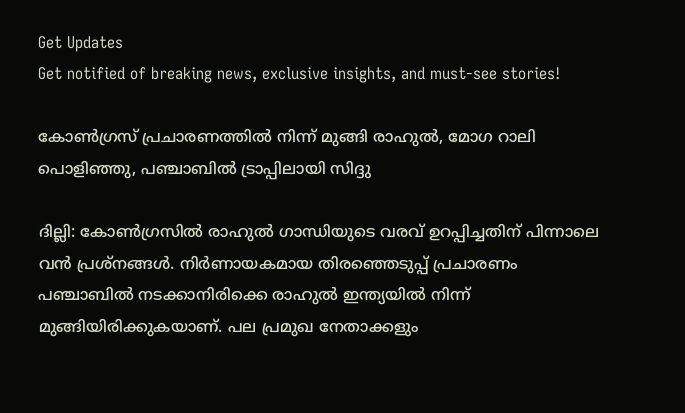Get Updates
Get notified of breaking news, exclusive insights, and must-see stories!

കോണ്‍ഗ്രസ് പ്രചാരണത്തില്‍ നിന്ന് മുങ്ങി രാഹുല്‍, മോഗ റാലി പൊളിഞ്ഞു, പഞ്ചാബില്‍ ട്രാപ്പിലായി സിദ്ദു

ദില്ലി: കോണ്‍ഗ്രസില്‍ രാഹുല്‍ ഗാന്ധിയുടെ വരവ് ഉറപ്പിച്ചതിന് പിന്നാലെ വന്‍ പ്രശ്‌നങ്ങള്‍. നിര്‍ണായകമായ തിരഞ്ഞെടുപ്പ് പ്രചാരണം പഞ്ചാബില്‍ നടക്കാനിരിക്കെ രാഹുല്‍ ഇന്ത്യയില്‍ നിന്ന് മുങ്ങിയിരിക്കുകയാണ്. പല പ്രമുഖ നേതാക്കളും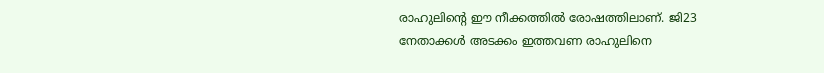രാഹുലിന്റെ ഈ നീക്കത്തില്‍ രോഷത്തിലാണ്. ജി23 നേതാക്കള്‍ അടക്കം ഇത്തവണ രാഹുലിനെ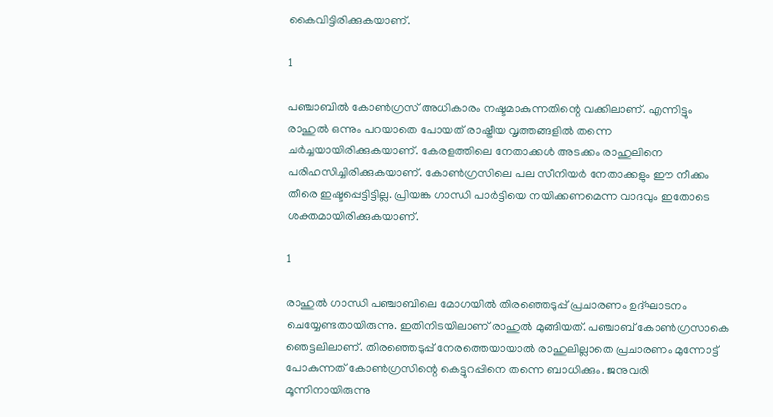കൈവിട്ടിരിക്കുകയാണ്.

1

പഞ്ചാബില്‍ കോണ്‍ഗ്രസ് അധികാരം നഷ്ടമാകുന്നതിന്റെ വക്കിലാണ്. എന്നിട്ടും രാഹുല്‍ ഒന്നും പറയാതെ പോയത് രാഷ്ട്രീയ വൃത്തങ്ങളില്‍ തന്നെ ചര്‍ച്ചയായിരിക്കുകയാണ്. കേരളത്തിലെ നേതാക്കള്‍ അടക്കം രാഹുലിനെ പരിഹസിച്ചിരിക്കുകയാണ്. കോണ്‍ഗ്രസിലെ പല സീനിയര്‍ നേതാക്കളും ഈ നീക്കം തീരെ ഇഷ്ടപ്പെട്ടിട്ടില്ല. പ്രിയങ്ക ഗാന്ധി പാര്‍ട്ടിയെ നയിക്കണമെന്ന വാദവും ഇതോടെ ശക്തമായിരിക്കുകയാണ്.

1

രാഹുല്‍ ഗാന്ധി പഞ്ചാബിലെ മോഗയില്‍ തിരഞ്ഞെടുപ്പ് പ്രചാരണം ഉദ്ഘാടനം ചെയ്യേണ്ടതായിരുന്നു. ഇതിനിടയിലാണ് രാഹുല്‍ മുങ്ങിയത്. പഞ്ചാബ് കോണ്‍ഗ്രസാകെ ഞെട്ടലിലാണ്. തിരഞ്ഞെടുപ്പ് നേരത്തെയായാല്‍ രാഹുലില്ലാതെ പ്രചാരണം മുന്നോട്ട് പോകുന്നത് കോണ്‍ഗ്രസിന്റെ കെട്ടുറപ്പിനെ തന്നെ ബാധിക്കും. ജനുവരി മൂന്നിനായിരുന്നു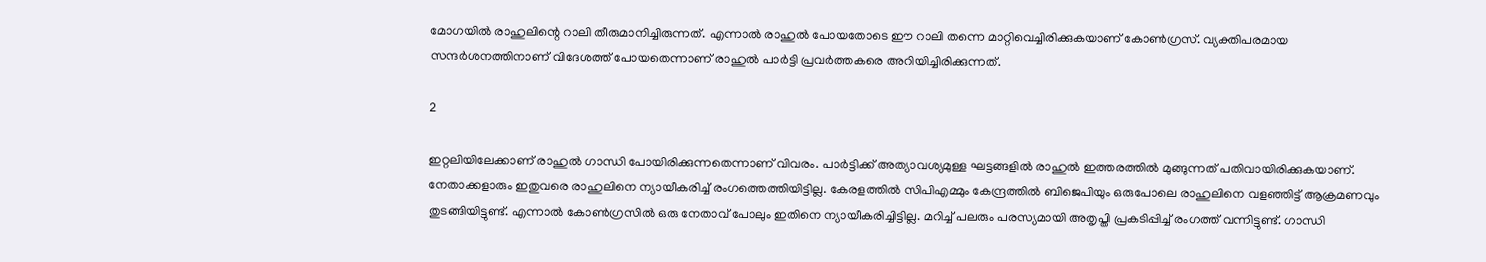മോഗയില്‍ രാഹുലിന്റെ റാലി തീരുമാനിച്ചിരുന്നത്. എന്നാല്‍ രാഹുല്‍ പോയതോടെ ഈ റാലി തന്നെ മാറ്റിവെച്ചിരിക്കുകയാണ് കോണ്‍ഗ്രസ്. വ്യക്തിപരമായ സന്ദര്‍ശനത്തിനാണ് വിദേശത്ത് പോയതെന്നാണ് രാഹുല്‍ പാര്‍ട്ടി പ്രവര്‍ത്തകരെ അറിയിച്ചിരിക്കുന്നത്.

2

ഇറ്റലിയിലേക്കാണ് രാഹുല്‍ ഗാന്ധി പോയിരിക്കുന്നതെന്നാണ് വിവരം. പാര്‍ട്ടിക്ക് അത്യാവശ്യമുള്ള ഘട്ടങ്ങളില്‍ രാഹുല്‍ ഇത്തരത്തില്‍ മുങ്ങുന്നത് പതിവായിരിക്കുകയാണ്. നേതാക്കളാരും ഇതുവരെ രാഹുലിനെ ന്യായീകരിച്ച് രംഗത്തെത്തിയിട്ടില്ല. കേരളത്തില്‍ സിപിഎമ്മും കേന്ദ്രത്തില്‍ ബിജെപിയും ഒരുപോലെ രാഹുലിനെ വളഞ്ഞിട്ട് ആക്രമണവും തുടങ്ങിയിട്ടുണ്ട്. എന്നാല്‍ കോണ്‍ഗ്രസില്‍ ഒരു നേതാവ് പോലും ഇതിനെ ന്യായീകരിച്ചിട്ടില്ല. മറിച്ച് പലരും പരസ്യമായി അതൃപ്തി പ്രകടിപ്പിച്ച് രംഗത്ത് വന്നിട്ടുണ്ട്. ഗാന്ധി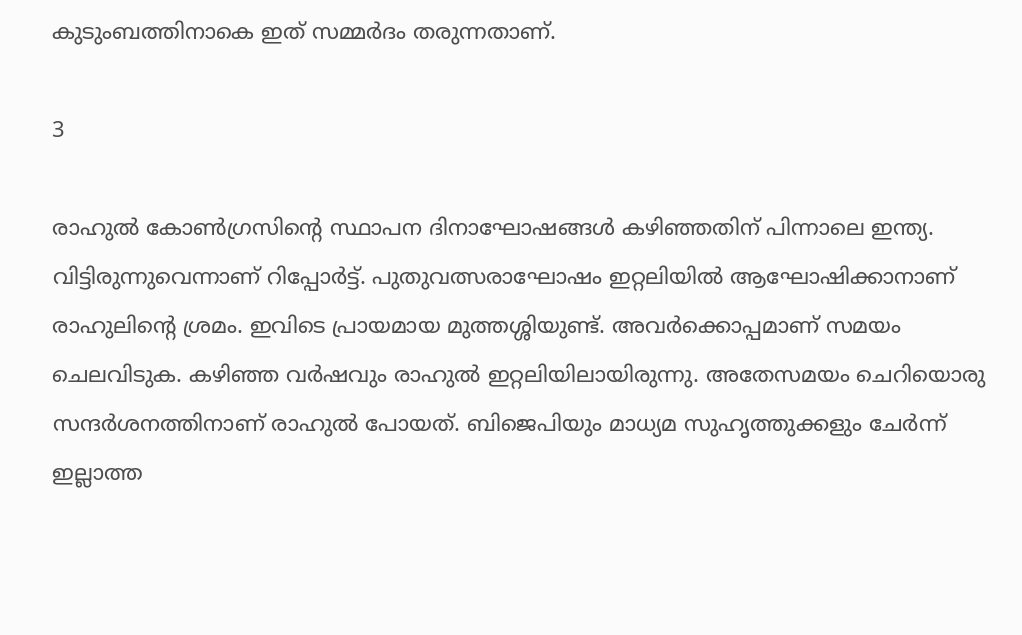കുടുംബത്തിനാകെ ഇത് സമ്മര്‍ദം തരുന്നതാണ്.

3

രാഹുല്‍ കോണ്‍ഗ്രസിന്റെ സ്ഥാപന ദിനാഘോഷങ്ങള്‍ കഴിഞ്ഞതിന് പിന്നാലെ ഇന്ത്യ. വിട്ടിരുന്നുവെന്നാണ് റിപ്പോര്‍ട്ട്. പുതുവത്സരാഘോഷം ഇറ്റലിയില്‍ ആഘോഷിക്കാനാണ് രാഹുലിന്റെ ശ്രമം. ഇവിടെ പ്രായമായ മുത്തശ്ശിയുണ്ട്. അവര്‍ക്കൊപ്പമാണ് സമയം ചെലവിടുക. കഴിഞ്ഞ വര്‍ഷവും രാഹുല്‍ ഇറ്റലിയിലായിരുന്നു. അതേസമയം ചെറിയൊരു സന്ദര്‍ശനത്തിനാണ് രാഹുല്‍ പോയത്. ബിജെപിയും മാധ്യമ സുഹൃത്തുക്കളും ചേര്‍ന്ന് ഇല്ലാത്ത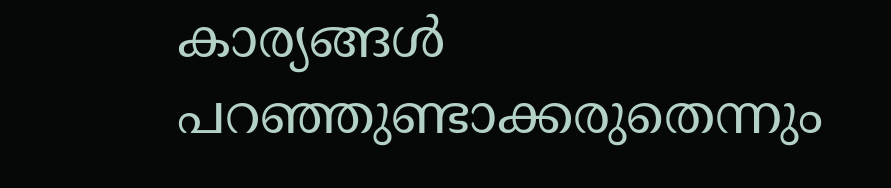കാര്യങ്ങള്‍ പറഞ്ഞുണ്ടാക്കരുതെന്നും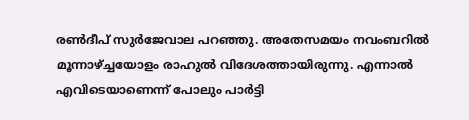രണ്‍ദീപ് സുര്‍ജേവാല പറഞ്ഞു. അതേസമയം നവംബറില്‍ മൂന്നാഴ്ച്ചയോളം രാഹുല്‍ വിദേശത്തായിരുന്നു. എന്നാല്‍ എവിടെയാണെന്ന് പോലും പാര്‍ട്ടി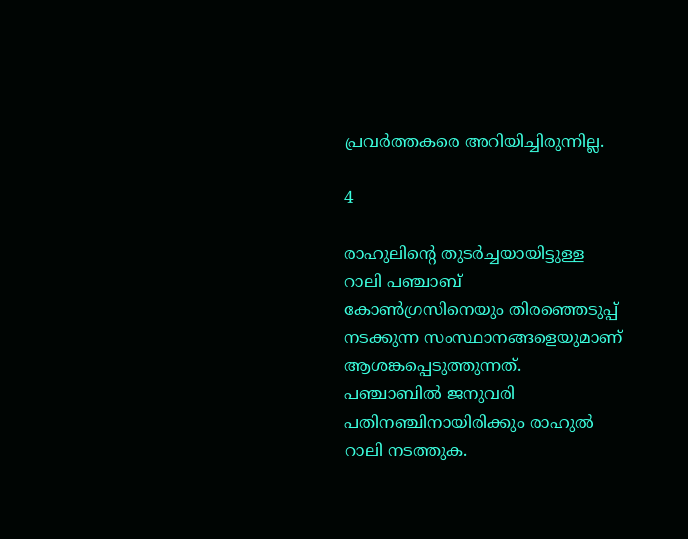പ്രവര്‍ത്തകരെ അറിയിച്ചിരുന്നില്ല.

4

രാഹുലിന്റെ തുടര്‍ച്ചയായിട്ടുള്ള റാലി പഞ്ചാബ് കോണ്‍ഗ്രസിനെയും തിരഞ്ഞെടുപ്പ് നടക്കുന്ന സംസ്ഥാനങ്ങളെയുമാണ് ആശങ്കപ്പെടുത്തുന്നത്. പഞ്ചാബില്‍ ജനുവരി പതിനഞ്ചിനായിരിക്കും രാഹുല്‍ റാലി നടത്തുക.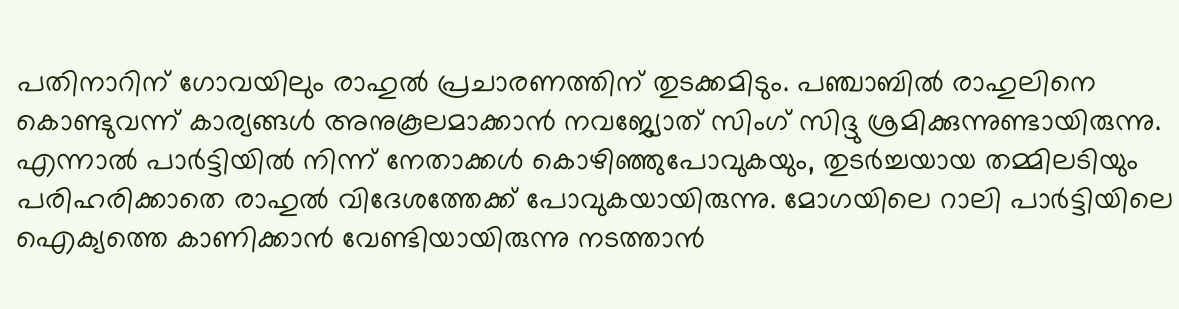പതിനാറിന് ഗോവയിലും രാഹുല്‍ പ്രചാരണത്തിന് തുടക്കമിടും. പഞ്ചാബില്‍ രാഹുലിനെ കൊണ്ടുവന്ന് കാര്യങ്ങള്‍ അനുകൂലമാക്കാന്‍ നവജ്യോത് സിംഗ് സിദ്ദു ശ്രമിക്കുന്നുണ്ടായിരുന്നു. എന്നാല്‍ പാര്‍ട്ടിയില്‍ നിന്ന് നേതാക്കള്‍ കൊഴിഞ്ഞുപോവുകയും, തുടര്‍ച്ചയായ തമ്മിലടിയും പരിഹരിക്കാതെ രാഹുല്‍ വിദേശത്തേക്ക് പോവുകയായിരുന്നു. മോഗയിലെ റാലി പാര്‍ട്ടിയിലെ ഐക്യത്തെ കാണിക്കാന്‍ വേണ്ടിയായിരുന്നു നടത്താന്‍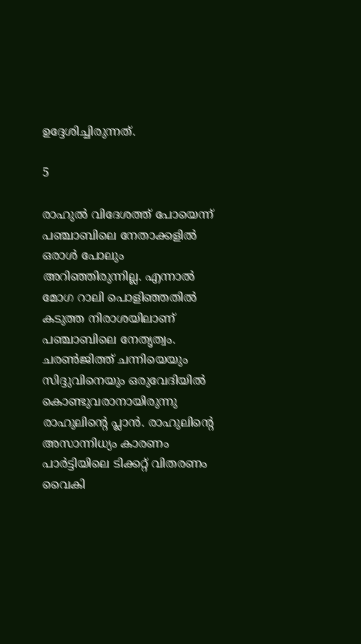ഉദ്ദേശിച്ചിരുന്നത്.

5

രാഹുല്‍ വിദേശത്ത് പോയെന്ന് പഞ്ചാബിലെ നേതാക്കളില്‍ ഒരാള്‍ പോലും അറിഞ്ഞിരുന്നില്ല. എന്നാല്‍ മോഗ റാലി പൊളിഞ്ഞതില്‍ കടുത്ത നിരാശയിലാണ് പഞ്ചാബിലെ നേതൃത്വം. ചരണ്‍ജിത്ത് ചന്നിയെയും സിദ്ദുവിനെയും ഒരുവേദിയില്‍ കൊണ്ടുവരാനായിരുന്നു രാഹുലിന്റെ പ്ലാന്‍. രാഹുലിന്റെ അസാന്നിധ്യം കാരണം പാര്‍ട്ടിയിലെ ടിക്കറ്റ് വിതരണം വൈകി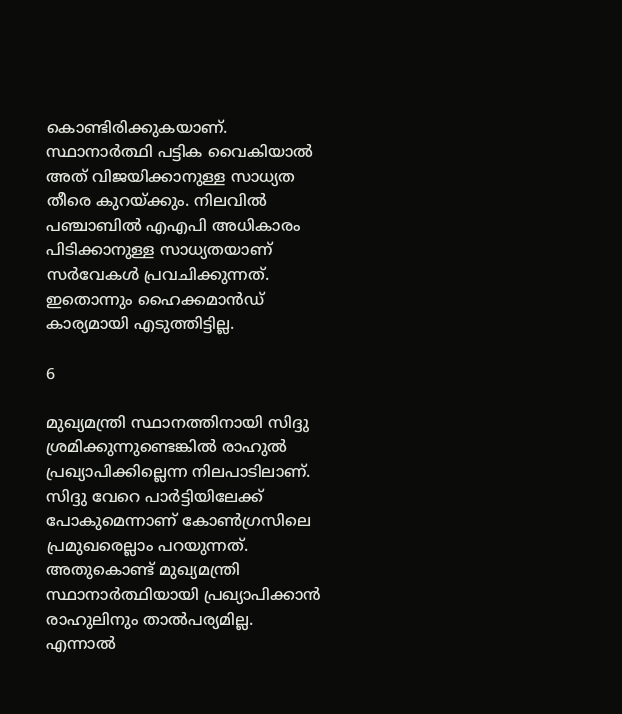കൊണ്ടിരിക്കുകയാണ്. സ്ഥാനാര്‍ത്ഥി പട്ടിക വൈകിയാല്‍ അത് വിജയിക്കാനുള്ള സാധ്യത തീരെ കുറയ്ക്കും. നിലവില്‍ പഞ്ചാബില്‍ എഎപി അധികാരം പിടിക്കാനുള്ള സാധ്യതയാണ് സര്‍വേകള്‍ പ്രവചിക്കുന്നത്. ഇതൊന്നും ഹൈക്കമാന്‍ഡ് കാര്യമായി എടുത്തിട്ടില്ല.

6

മുഖ്യമന്ത്രി സ്ഥാനത്തിനായി സിദ്ദു ശ്രമിക്കുന്നുണ്ടെങ്കില്‍ രാഹുല്‍ പ്രഖ്യാപിക്കില്ലെന്ന നിലപാടിലാണ്. സിദ്ദു വേറെ പാര്‍ട്ടിയിലേക്ക് പോകുമെന്നാണ് കോണ്‍ഗ്രസിലെ പ്രമുഖരെല്ലാം പറയുന്നത്. അതുകൊണ്ട് മുഖ്യമന്ത്രി സ്ഥാനാര്‍ത്ഥിയായി പ്രഖ്യാപിക്കാന്‍ രാഹുലിനും താല്‍പര്യമില്ല. എന്നാല്‍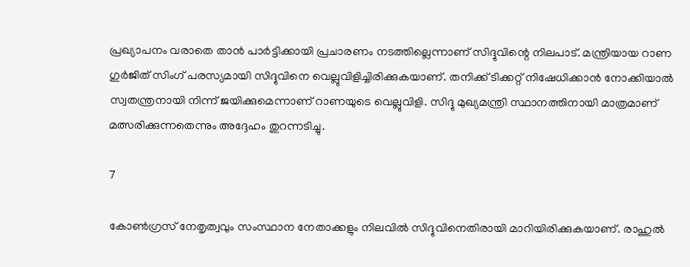പ്രഖ്യാപനം വരാതെ താന്‍ പാര്‍ട്ടിക്കായി പ്രചാരണം നടത്തില്ലെന്നാണ് സിദ്ദുവിന്റെ നിലപാട്. മന്ത്രിയായ റാണ ഗുര്‍ജിത് സിംഗ് പരസ്യമായി സിദ്ദുവിനെ വെല്ലുവിളിച്ചിരിക്കുകയാണ്. തനിക്ക് ടിക്കറ്റ് നിഷേധിക്കാന്‍ നോക്കിയാല്‍ സ്വതന്ത്രനായി നിന്ന് ജയിക്കുമെന്നാണ് റാണയുടെ വെല്ലുവിളി. സിദ്ദു മുഖ്യമന്ത്രി സ്ഥാനത്തിനായി മാത്രമാണ് മത്സരിക്കുന്നതെന്നും അദ്ദേഹം തുറന്നടിച്ചു.

7

കോണ്‍ഗ്രസ് നേതൃത്വവും സംസ്ഥാന നേതാക്കളും നിലവില്‍ സിദ്ദുവിനെതിരായി മാറിയിരിക്കുകയാണ്. രാഹുല്‍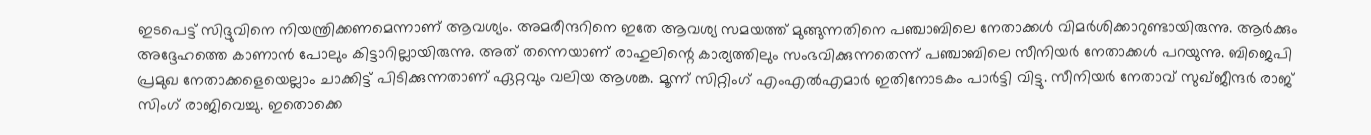ഇടപെട്ട് സിദ്ദുവിനെ നിയന്ത്രിക്കണമെന്നാണ് ആവശ്യം. അമരീന്ദറിനെ ഇതേ ആവശ്യ സമയത്ത് മുങ്ങുന്നതിനെ പഞ്ചാബിലെ നേതാക്കള്‍ വിമര്‍ശിക്കാറുണ്ടായിരുന്നു. ആര്‍ക്കും അദ്ദേഹത്തെ കാണാന്‍ പോലും കിട്ടാറില്ലായിരുന്നു. അത് തന്നെയാണ് രാഹുലിന്റെ കാര്യത്തിലും സംഭവിക്കുന്നതെന്ന് പഞ്ചാബിലെ സീനിയര്‍ നേതാക്കള്‍ പറയുന്നു. ബിജെപി പ്രമുഖ നേതാക്കളെയെല്ലാം ചാക്കിട്ട് പിടിക്കുന്നതാണ് ഏറ്റവും വലിയ ആശങ്ക. മൂന്ന് സിറ്റിംഗ് എംഎല്‍എമാര്‍ ഇതിനോടകം പാര്‍ട്ടി വിട്ടു. സീനിയര്‍ നേതാവ് സുഖ്ജീന്ദര്‍ രാജ് സിംഗ് രാജിവെച്ചു. ഇതൊക്കെ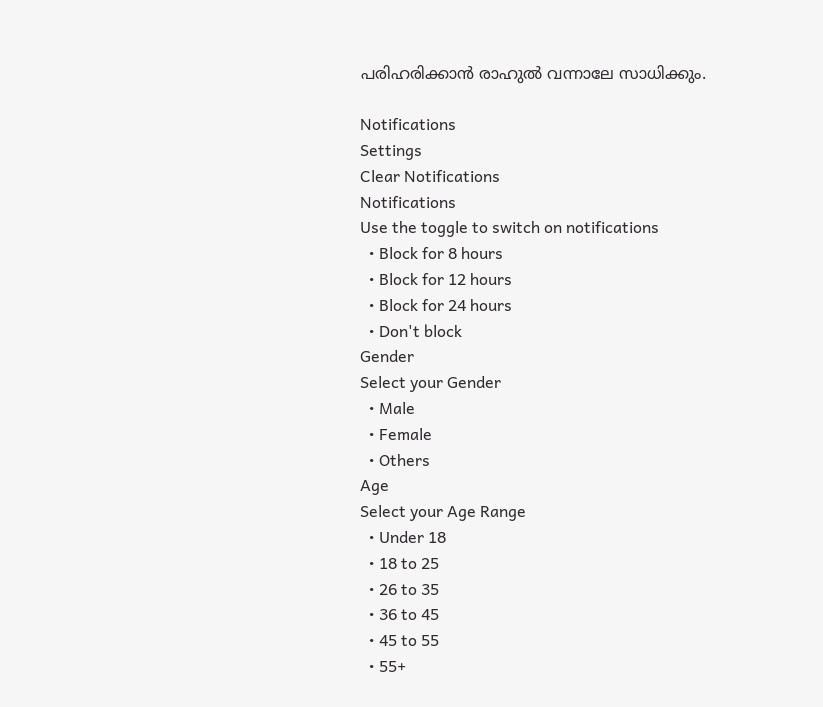പരിഹരിക്കാന്‍ രാഹുല്‍ വന്നാലേ സാധിക്കും.

Notifications
Settings
Clear Notifications
Notifications
Use the toggle to switch on notifications
  • Block for 8 hours
  • Block for 12 hours
  • Block for 24 hours
  • Don't block
Gender
Select your Gender
  • Male
  • Female
  • Others
Age
Select your Age Range
  • Under 18
  • 18 to 25
  • 26 to 35
  • 36 to 45
  • 45 to 55
  • 55+